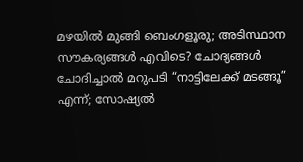മഴയിൽ മുങ്ങി ബെംഗളൂരു; അടിസ്ഥാന സൗകര്യങ്ങൾ എവിടെ? ചോദ്യങ്ങൾ ചോദിച്ചാൽ മറുപടി “നാട്ടിലേക്ക് മടങ്ങൂ” എന്ന്; സോഷ്യൽ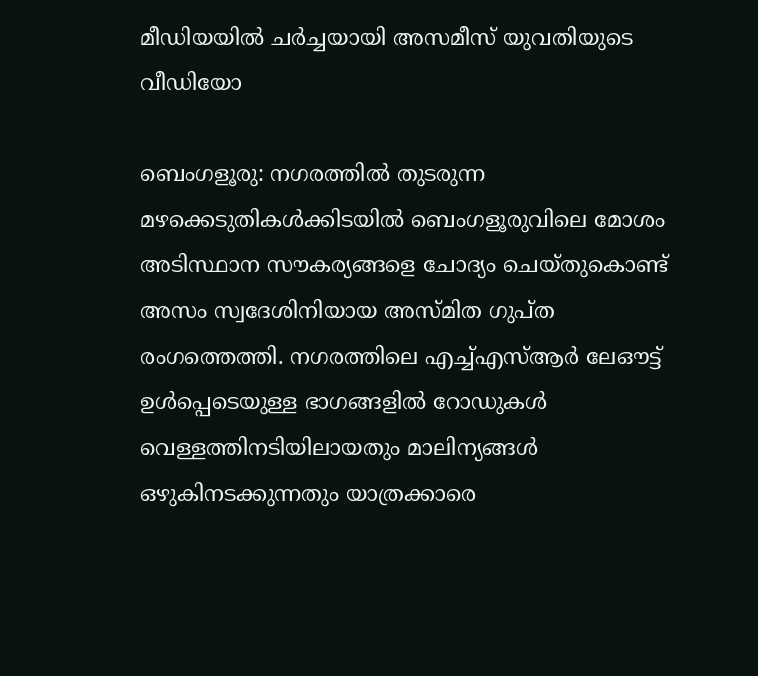മീഡിയയിൽ ചർച്ചയായി അസമീസ് യുവതിയുടെ വീഡിയോ

ബെംഗളൂരു: നഗരത്തിൽ തുടരുന്ന മഴക്കെടുതികൾക്കിടയിൽ ബെംഗളൂരുവിലെ മോശം അടിസ്ഥാന സൗകര്യങ്ങളെ ചോദ്യം ചെയ്തുകൊണ്ട് അസം സ്വദേശിനിയായ അസ്മിത ഗുപ്ത രംഗത്തെത്തി. നഗരത്തിലെ എച്ച്എസ്ആർ ലേഔട്ട് ഉൾപ്പെടെയുള്ള ഭാഗങ്ങളിൽ റോഡുകൾ വെള്ളത്തിനടിയിലായതും മാലിന്യങ്ങൾ ഒഴുകിനടക്കുന്നതും യാത്രക്കാരെ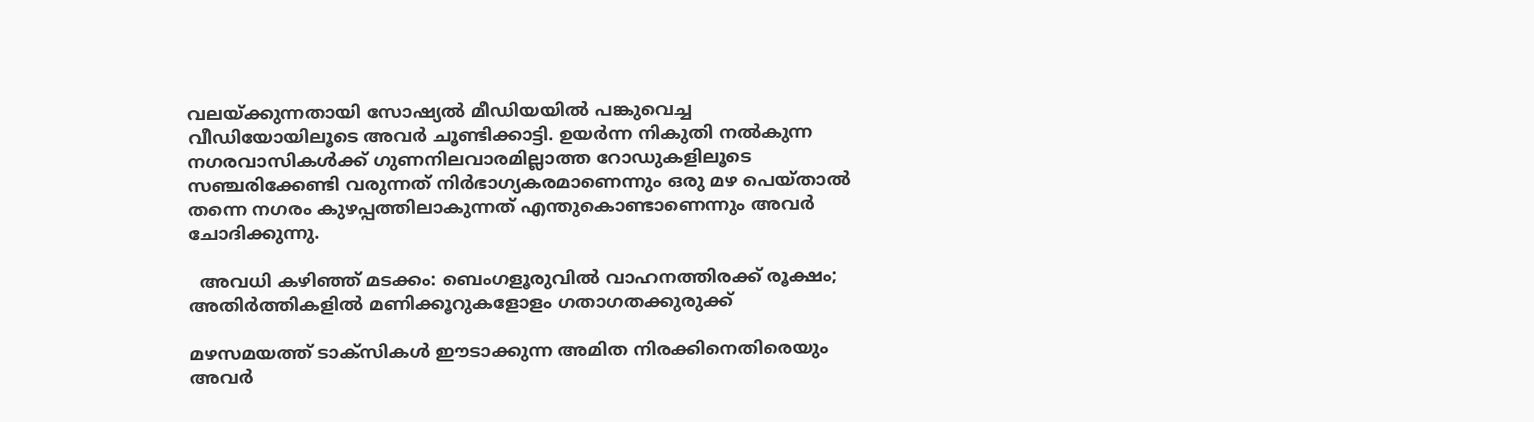വലയ്ക്കുന്നതായി സോഷ്യൽ മീഡിയയിൽ പങ്കുവെച്ച വീഡിയോയിലൂടെ അവർ ചൂണ്ടിക്കാട്ടി. ഉയർന്ന നികുതി നൽകുന്ന നഗരവാസികൾക്ക് ഗുണനിലവാരമില്ലാത്ത റോഡുകളിലൂടെ സഞ്ചരിക്കേണ്ടി വരുന്നത് നിർഭാഗ്യകരമാണെന്നും ഒരു മഴ പെയ്താൽ തന്നെ നഗരം കുഴപ്പത്തിലാകുന്നത് എന്തുകൊണ്ടാണെന്നും അവർ ചോദിക്കുന്നു.

  അവധി കഴിഞ്ഞ് മടക്കം: ബെംഗളൂരുവിൽ വാഹനത്തിരക്ക് രൂക്ഷം; അതിർത്തികളിൽ മണിക്കൂറുകളോളം ഗതാഗതക്കുരുക്ക്

മഴസമയത്ത് ടാക്സികൾ ഈടാക്കുന്ന അമിത നിരക്കിനെതിരെയും അവർ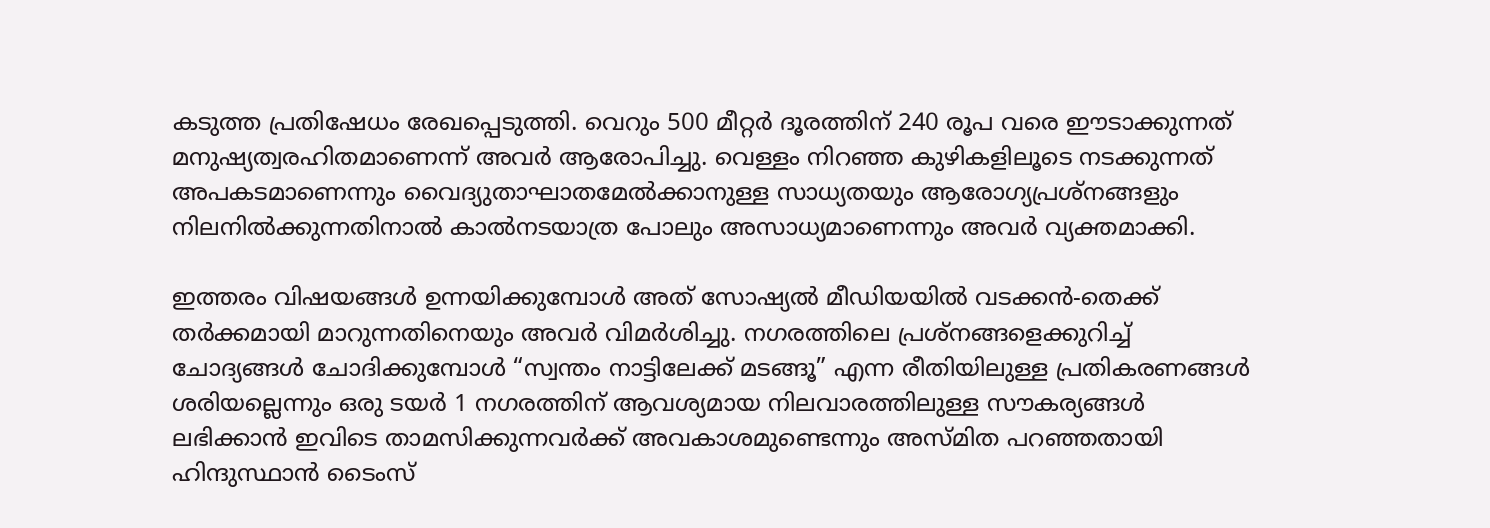കടുത്ത പ്രതിഷേധം രേഖപ്പെടുത്തി. വെറും 500 മീറ്റർ ദൂരത്തിന് 240 രൂപ വരെ ഈടാക്കുന്നത് മനുഷ്യത്വരഹിതമാണെന്ന് അവർ ആരോപിച്ചു. വെള്ളം നിറഞ്ഞ കുഴികളിലൂടെ നടക്കുന്നത് അപകടമാണെന്നും വൈദ്യുതാഘാതമേൽക്കാനുള്ള സാധ്യതയും ആരോഗ്യപ്രശ്നങ്ങളും നിലനിൽക്കുന്നതിനാൽ കാൽനടയാത്ര പോലും അസാധ്യമാണെന്നും അവർ വ്യക്തമാക്കി.

ഇത്തരം വിഷയങ്ങൾ ഉന്നയിക്കുമ്പോൾ അത് സോഷ്യൽ മീഡിയയിൽ വടക്കൻ-തെക്ക് തർക്കമായി മാറുന്നതിനെയും അവർ വിമർശിച്ചു. നഗരത്തിലെ പ്രശ്നങ്ങളെക്കുറിച്ച് ചോദ്യങ്ങൾ ചോദിക്കുമ്പോൾ “സ്വന്തം നാട്ടിലേക്ക് മടങ്ങൂ” എന്ന രീതിയിലുള്ള പ്രതികരണങ്ങൾ ശരിയല്ലെന്നും ഒരു ടയർ 1 നഗരത്തിന് ആവശ്യമായ നിലവാരത്തിലുള്ള സൗകര്യങ്ങൾ ലഭിക്കാൻ ഇവിടെ താമസിക്കുന്നവർക്ക് അവകാശമുണ്ടെന്നും അസ്മിത പറഞ്ഞതായി ഹിന്ദുസ്ഥാൻ ടൈംസ്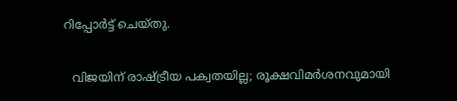റിപ്പോർട്ട് ചെയ്തു.

  വിജയിന് രാഷ്ട്രീയ പക്വതയില്ല; രൂക്ഷവിമർശനവുമായി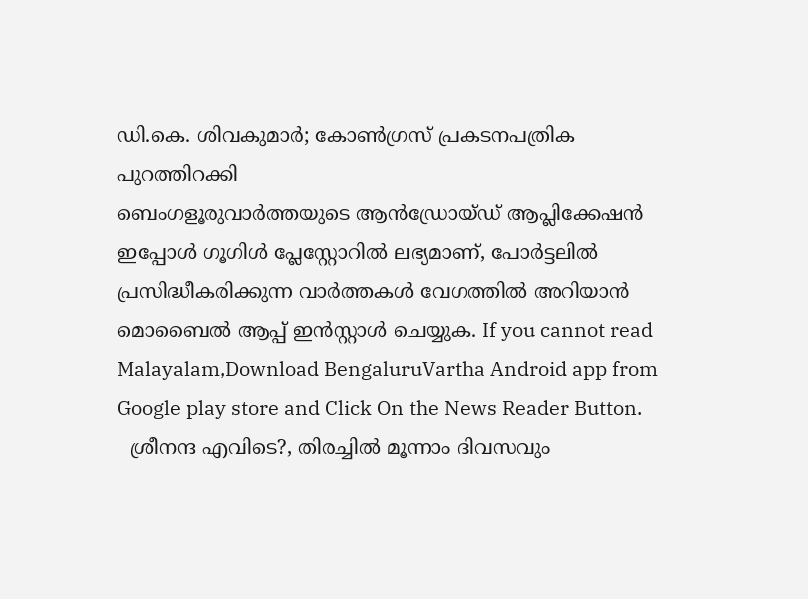ഡി.കെ. ശിവകുമാർ; കോൺഗ്രസ് പ്രകടനപത്രിക പുറത്തിറക്കി
ബെംഗളൂരുവാർത്തയുടെ ആൻഡ്രോയ്ഡ് ആപ്ലിക്കേഷൻ ഇപ്പോൾ ഗൂഗിൾ പ്ലേസ്റ്റോറിൽ ലഭ്യമാണ്, പോർട്ടലിൽ പ്രസിദ്ധീകരിക്കുന്ന വാർത്തകൾ വേഗത്തിൽ അറിയാൻ മൊബൈൽ ആപ്പ് ഇൻസ്റ്റാൾ ചെയ്യുക. If you cannot read Malayalam,Download BengaluruVartha Android app from Google play store and Click On the News Reader Button.
  ശ്രീനന്ദ എവിടെ?, തിരച്ചിൽ മൂന്നാം ദിവസവും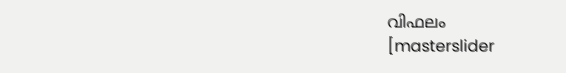വിഫലം
[masterslider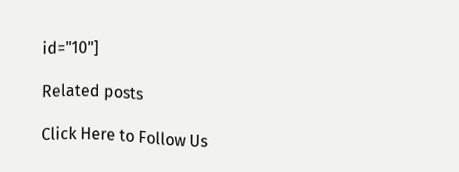id="10"]

Related posts

Click Here to Follow Us